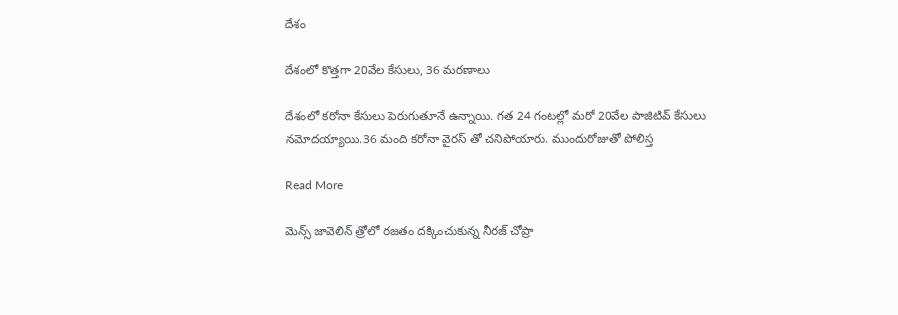దేశం

దేశంలో కొత్తగా 20వేల కేసులు, 36 మరణాలు

దేశంలో కరోనా కేసులు పెరుగుతూనే ఉన్నాయి. గత 24 గంటల్లో మరో 20వేల పాజిటివ్‌ కేసులు నమోదయ్యాయి.36 మంది కరోనా వైరస్ తో చనిపోయారు. ముందురోజుతో పోలిస్త

Read More

మెన్స్ జావెలిన్ త్రోలో రజతం దక్కించుకున్న నీరజ్ చోప్రా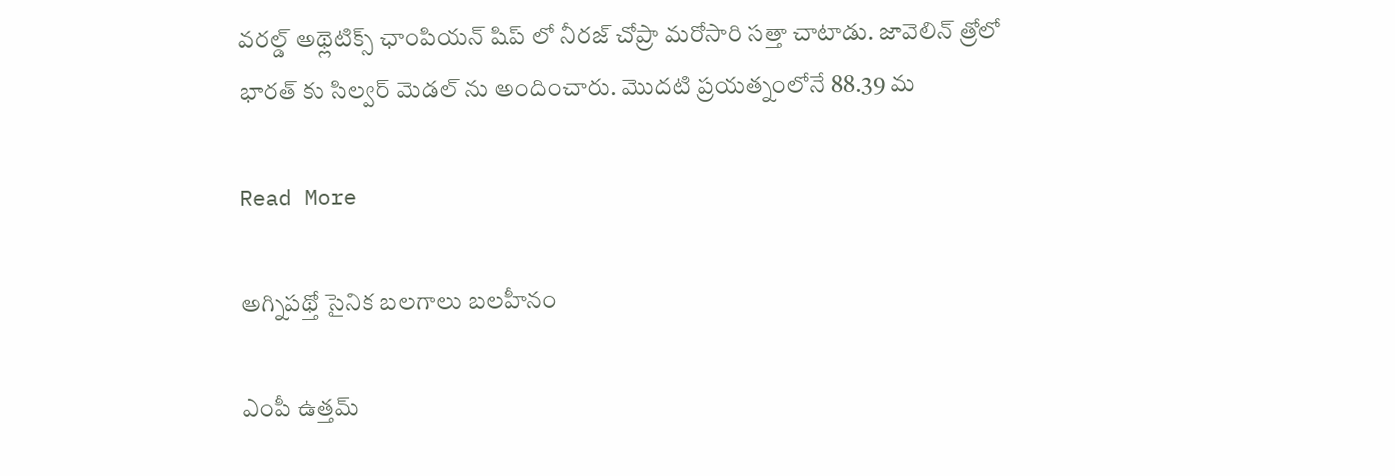వరల్డ్ అథ్లెటిక్స్ ఛాంపియన్ షిప్ లో నీరజ్ చోప్రా మరోసారి సత్తా చాటాడు. జావెలిన్ త్రోలో భారత్ కు సిల్వర్ మెడల్ ను అందించారు. మొదటి ప్రయత్నంలోనే 88.39 మ

Read More

అగ్నిపథ్తో సైనిక బలగాలు బలహీనం

ఎంపీ ఉత్తమ్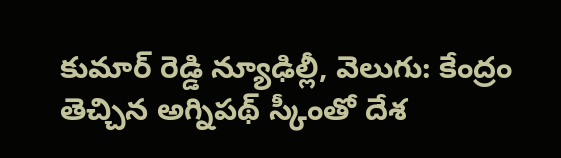కుమార్ రెడ్డి న్యూఢిల్లీ, వెలుగు: కేంద్రం తెచ్చిన అగ్నిపథ్ స్కీంతో దేశ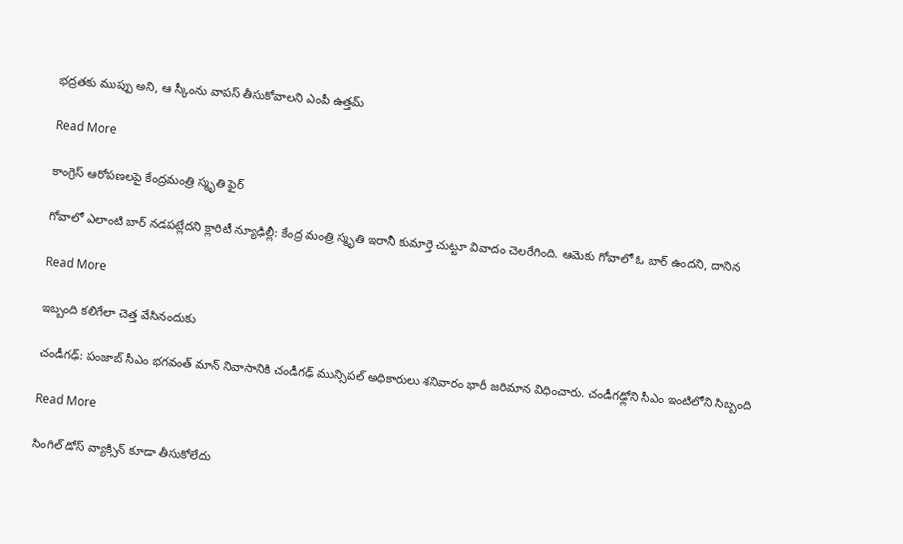భద్రతకు ముప్పు అని, ఆ స్కీంను వాపస్ తీసుకోవాలని ఎంపీ ఉత్తమ్

Read More

కాంగ్రెస్ ఆరోపణలపై కేంద్రమంత్రి స్మృతి ఫైర్

గోవాలో ఎలాంటి బార్ నడపట్లేదని క్లారిటీ న్యూఢిల్లీ: కేంద్ర మంత్రి స్మృతి ఇరానీ కుమార్తె చుట్టూ వివాదం చెలరేగింది. ఆమెకు గోవాలో ఓ బార్ ఉందని, దానిన

Read More

ఇబ్బంది కలిగేలా చెత్త వేసినందుకు

చండీగఢ్‌: పంజాబ్ సీఎం భగవంత్ మాన్ నివాసానికి చండీగఢ్‌ మున్సిపల్ అధికారులు శనివారం భారీ జరిమాన విధించారు. చండీగఢ్లోని సీఎం ఇంటిలోని సిబ్బంది

Read More

సింగిల్‌‌‌‌ డోస్‌‌‌‌ వ్యాక్సిన్‌‌‌‌ కూడా తీసుకోలేదు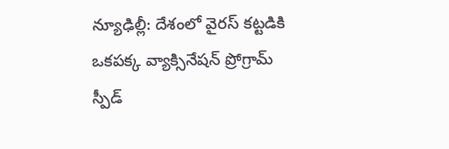న్యూఢిల్లీ: దేశంలో వైరస్‌‌‌‌ కట్టడికి ఒకపక్క వ్యాక్సినేషన్‌‌‌‌ ప్రోగ్రామ్‌‌‌‌ స్పీడ్‌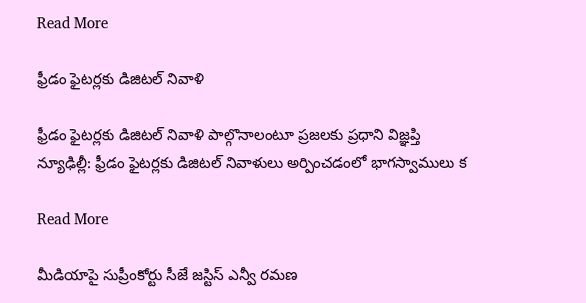Read More

ఫ్రీడం ఫైటర్లకు డిజిటల్ నివాళి

ఫ్రీడం ఫైటర్లకు డిజిటల్ నివాళి పాల్గొనాలంటూ ప్రజలకు ప్రధాని విజ్ఞప్తి న్యూఢిల్లీ: ఫ్రీడం ఫైటర్లకు డిజిటల్ నివాళులు అర్పించడంలో భాగస్వాములు క

Read More

మీడియాపై సుప్రీంకోర్టు సీజే జస్టిస్ ఎన్వీ రమణ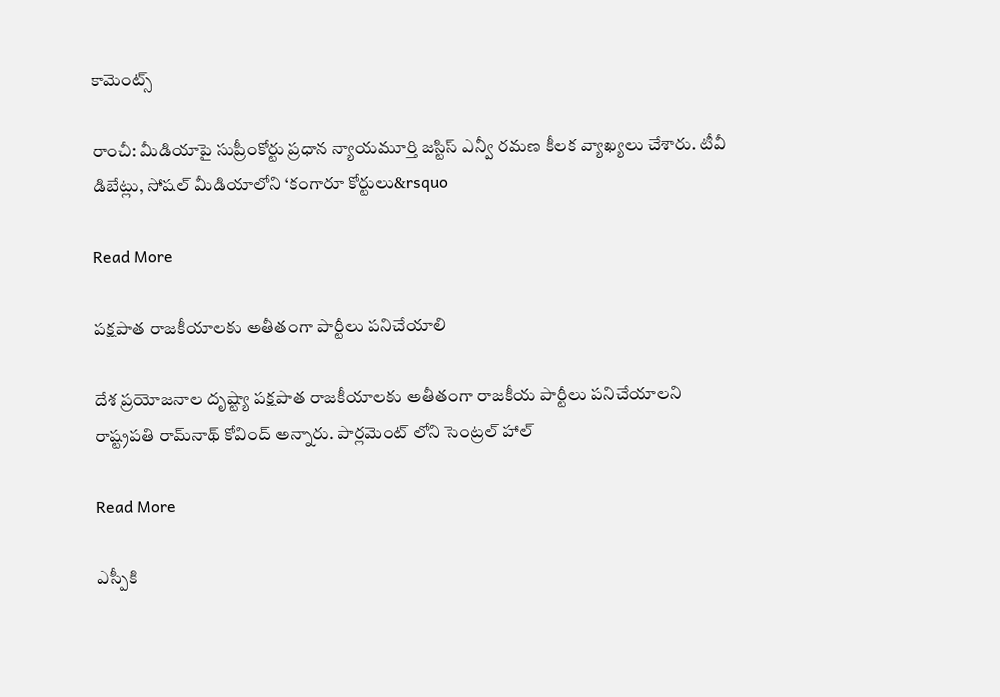కామెంట్స్

రాంచీ: మీడియాపై సుప్రీంకోర్టు ప్రధాన న్యాయమూర్తి జస్టిస్ ఎన్వీ రమణ కీలక వ్యాఖ్యలు చేశారు. టీవీ డిబేట్లు, సోషల్ మీడియాలోని ‘కంగారూ కోర్టులు&rsquo

Read More

పక్షపాత రాజకీయాలకు అతీతంగా పార్టీలు పనిచేయాలి

దేశ ప్రయోజనాల దృష్ట్యా పక్షపాత రాజకీయాలకు అతీతంగా రాజకీయ పార్టీలు పనిచేయాలని రాష్ట్రపతి రామ్‌నాథ్ కోవింద్ అన్నారు. పార్లమెంట్ లోని సెంట్రల్ హాల్

Read More

ఎస్పీకి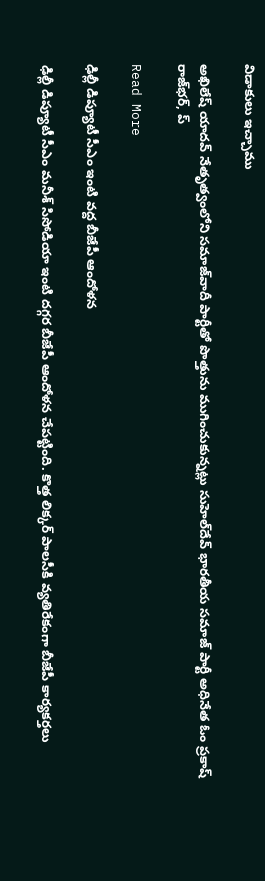విడాకులు ఇచ్చాము

అఖిలేష్ యాదవ్ నేతృత్వంలోని సమాజ్‌వాదీ పార్టీతో పొత్తును ముగించుకున్నట్లు సుహెల్‌దేవ్ భారతీయ సమాజ్ పార్టీ అధినేత ఓం ప్రకాష్ రాజ్‌భర్, ప్

Read More

ఢిల్లీ డిప్యూటీ సీఎం ఇంటి వద్ద బీజేపీ ఆందోళన

ఢిల్లీ డిప్యూటీ సీఎం మనీశ్ సిసోడియా ఇంటి దగ్గర బీజేపీ ఆందోళన చేపట్టింది. కొత్త లిక్కర్ పాలసీకి వ్యతిరేకంగా బీజేపీ కార్యకర్తలు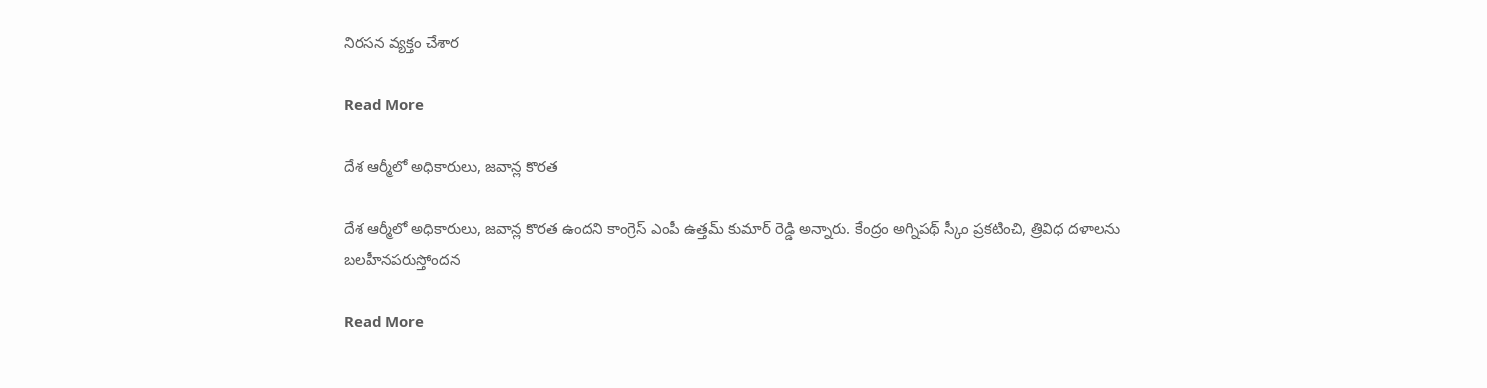నిరసన వ్యక్తం చేశార

Read More

దేశ ఆర్మీలో అధికారులు, జవాన్ల కొరత

దేశ ఆర్మీలో అధికారులు, జవాన్ల కొరత ఉందని కాంగ్రెస్ ఎంపీ ఉత్తమ్ కుమార్ రెడ్డి అన్నారు. కేంద్రం అగ్నిపథ్ స్కీం ప్రకటించి, త్రివిధ దళాలను బలహీనపరుస్తోందన

Read More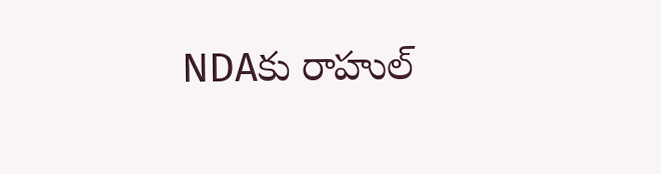NDAకు రాహుల్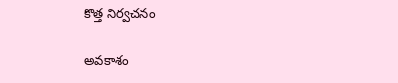కొత్త నిర్వచనం

అవకాశం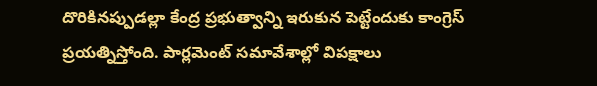దొరికినప్పుడల్లా కేంద్ర ప్రభుత్వాన్ని ఇరుకున పెట్టేందుకు కాంగ్రెస్ ప్రయత్నిస్తోంది. పార్లమెంట్ సమావేశాల్లో విపక్షాలు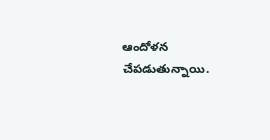ఆందోళన చేపడుతున్నాయి.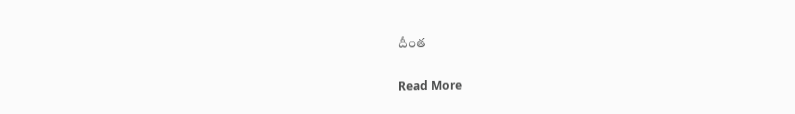దీంత

Read More